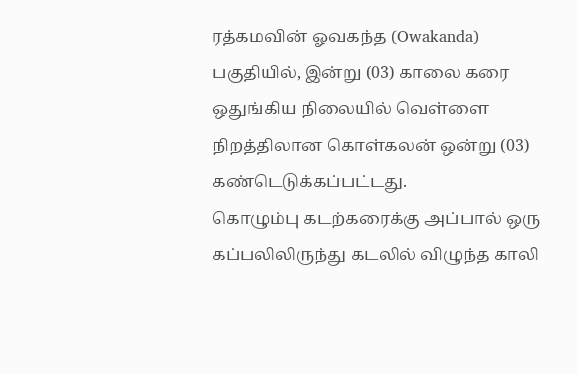ரத்கமவின் ஓவகந்த (Owakanda) பகுதியில், இன்று (03) காலை கரை ஒதுங்கிய நிலையில் வெள்ளை நிறத்திலான கொள்கலன் ஒன்று (03) கண்டெடுக்கப்பட்டது.
கொழும்பு கடற்கரைக்கு அப்பால் ஒரு கப்பலிலிருந்து கடலில் விழுந்த காலி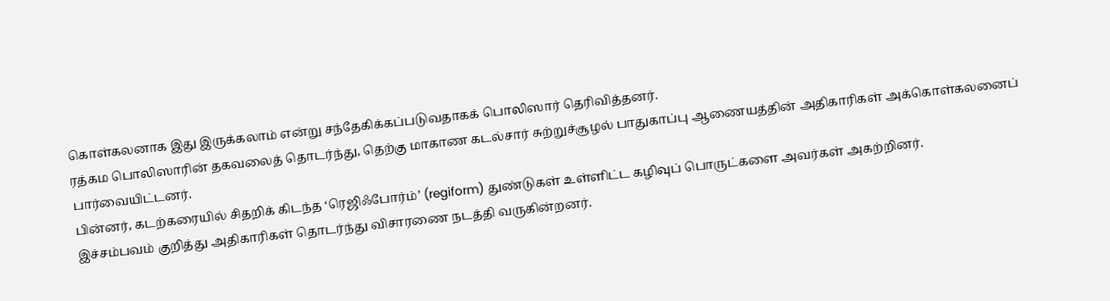கொள்கலனாக இது இருக்கலாம் என்று சந்தேகிக்கப்படுவதாகக் பொலிஸார் தெரிவித்தனர்.
ரத்கம பொலிஸாரின் தகவலைத் தொடர்ந்து, தெற்கு மாகாண கடல்சார் சுற்றுச்சூழல் பாதுகாப்பு ஆணையத்தின் அதிகாரிகள் அக்கொள்கலனைப் பார்வையிட்டனர்.
பின்னர், கடற்கரையில் சிதறிக் கிடந்த ‘ரெஜிஃபோர்ம்’ (regiform) துண்டுகள் உள்ளிட்ட கழிவுப் பொருட்களை அவர்கள் அகற்றினர்.
இச்சம்பவம் குறித்து அதிகாரிகள் தொடர்ந்து விசாரணை நடத்தி வருகின்றனர்.